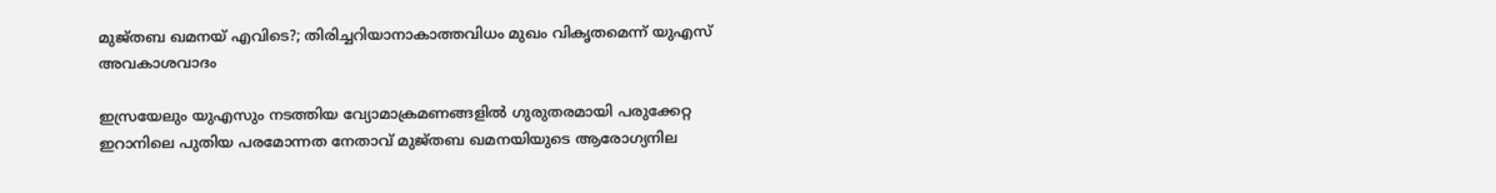മുജ്‌തബ ഖമനയ് എവിടെ?; തിരിച്ചറിയാനാകാത്തവിധം മുഖം വികൃതമെന്ന് യുഎസ് അവകാശവാദം

ഇസ്രയേലും യുഎസും നടത്തിയ വ്യോമാക്രമണങ്ങളിൽ ഗുരുതരമായി പരുക്കേറ്റ ഇറാനിലെ പുതിയ പരമോന്നത നേതാവ് മുജ്‍തബ ഖമനയിയുടെ ആരോഗ്യനില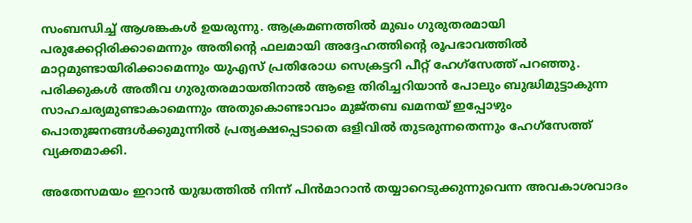സംബന്ധിച്ച് ആശങ്കകൾ ഉയരുന്നു. ആക്രമണത്തിൽ മുഖം ഗുരുതരമായി പരുക്കേറ്റിരിക്കാമെന്നും അതിന്റെ ഫലമായി അദ്ദേഹത്തിന്റെ രൂപഭാവത്തിൽ മാറ്റമുണ്ടായിരിക്കാമെന്നും യുഎസ് പ്രതിരോധ സെക്രട്ടറി പീറ്റ് ഹേഗ്സേത്ത് പറഞ്ഞു. പരിക്കുകൾ അതീവ ഗുരുതരമായതിനാൽ ആളെ തിരിച്ചറിയാൻ പോലും ബുദ്ധിമുട്ടാകുന്ന സാഹചര്യമുണ്ടാകാമെന്നും അതുകൊണ്ടാവാം മുജ്തബ ഖമനയ് ഇപ്പോഴും പൊതുജനങ്ങൾക്കുമുന്നിൽ പ്രത്യക്ഷപ്പെടാതെ ഒളിവിൽ തുടരുന്നതെന്നും ഹേഗ്സേത്ത് വ്യക്തമാക്കി.

അതേസമയം ഇറാൻ യുദ്ധത്തിൽ നിന്ന് പിൻമാറാൻ തയ്യാറെടുക്കുന്നുവെന്ന അവകാശവാദം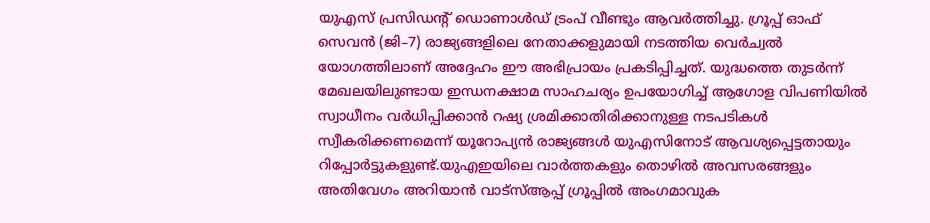യുഎസ് പ്രസിഡന്റ് ഡൊണാൾഡ് ട്രംപ് വീണ്ടും ആവർത്തിച്ചു. ഗ്രൂപ്പ് ഓഫ് സെവൻ (ജി–7) രാജ്യങ്ങളിലെ നേതാക്കളുമായി നടത്തിയ വെർച്വൽ യോഗത്തിലാണ് അദ്ദേഹം ഈ അഭിപ്രായം പ്രകടിപ്പിച്ചത്. യുദ്ധത്തെ തുടർന്ന് മേഖലയിലുണ്ടായ ഇന്ധനക്ഷാമ സാഹചര്യം ഉപയോഗിച്ച് ആഗോള വിപണിയിൽ സ്വാധീനം വർധിപ്പിക്കാൻ റഷ്യ ശ്രമിക്കാതിരിക്കാനുള്ള നടപടികൾ സ്വീകരിക്കണമെന്ന് യൂറോപ്യൻ രാജ്യങ്ങൾ യുഎസിനോട് ആവശ്യപ്പെട്ടതായും റിപ്പോർട്ടുകളുണ്ട്.യുഎഇയിലെ വാർത്തകളും തൊഴിൽ അവസരങ്ങളും അതിവേഗം അറിയാൻ വാട്സ്ആപ്പ് ഗ്രൂപ്പിൽ അംഗമാവുക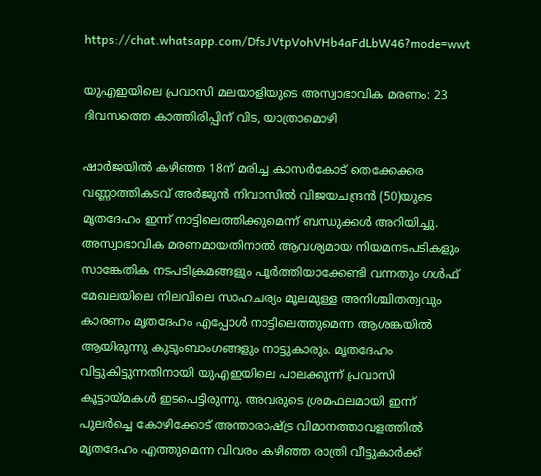https://chat.whatsapp.com/DfsJVtpVohVHb4aFdLbW46?mode=wwt

യുഎഇയിലെ പ്രവാസി മലയാളിയുടെ അസ്വാഭാവിക മരണം: 23 ദിവസത്തെ കാത്തിരിപ്പിന് വിട, യാത്രാമൊഴി

ഷാർജയിൽ കഴിഞ്ഞ 18ന് മരിച്ച കാസർകോട് തെക്കേക്കര വണ്ണാത്തികടവ് അർജുൻ നിവാസിൽ വിജയചന്ദ്രൻ (50)യുടെ മൃതദേഹം ഇന്ന് നാട്ടിലെത്തിക്കുമെന്ന് ബന്ധുക്കൾ അറിയിച്ചു. അസ്വാഭാവിക മരണമായതിനാൽ ആവശ്യമായ നിയമനടപടികളും സാങ്കേതിക നടപടിക്രമങ്ങളും പൂർത്തിയാക്കേണ്ടി വന്നതും ഗൾഫ് മേഖലയിലെ നിലവിലെ സാഹചര്യം മൂലമുള്ള അനിശ്ചിതത്വവും കാരണം മൃതദേഹം എപ്പോൾ നാട്ടിലെത്തുമെന്ന ആശങ്കയിൽ ആയിരുന്നു കുടുംബാംഗങ്ങളും നാട്ടുകാരും. മൃതദേഹം വിട്ടുകിട്ടുന്നതിനായി യുഎഇയിലെ പാലക്കുന്ന് പ്രവാസി കൂട്ടായ്മകൾ ഇടപെട്ടിരുന്നു. അവരുടെ ശ്രമഫലമായി ഇന്ന് പുലർച്ചെ കോഴിക്കോട് അന്താരാഷ്ട്ര വിമാനത്താവളത്തിൽ മൃതദേഹം എത്തുമെന്ന വിവരം കഴിഞ്ഞ രാത്രി വീട്ടുകാർക്ക്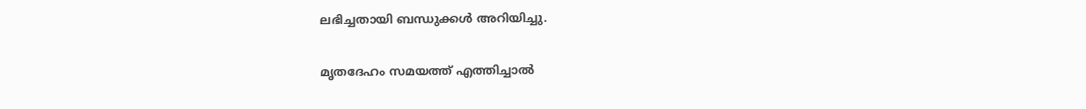ലഭിച്ചതായി ബന്ധുക്കൾ അറിയിച്ചു.

മൃതദേഹം സമയത്ത് എത്തിച്ചാൽ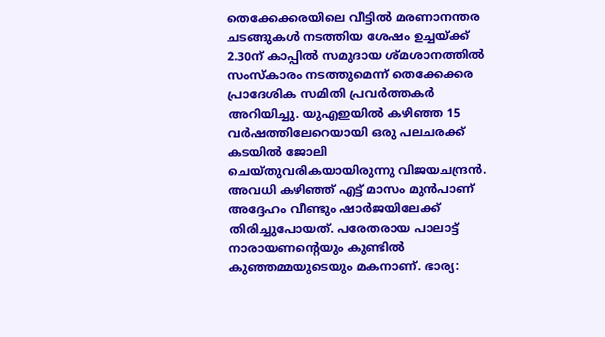തെക്കേക്കരയിലെ വീട്ടിൽ മരണാനന്തര ചടങ്ങുകൾ നടത്തിയ ശേഷം ഉച്ചയ്ക്ക് 2.30ന് കാപ്പിൽ സമുദായ ശ്മശാനത്തിൽ സംസ്കാരം നടത്തുമെന്ന് തെക്കേക്കര പ്രാദേശിക സമിതി പ്രവർത്തകർ അറിയിച്ചു. യുഎഇയിൽ കഴിഞ്ഞ 15 വർഷത്തിലേറെയായി ഒരു പലചരക്ക് കടയിൽ ജോലി ചെയ്തുവരികയായിരുന്നു വിജയചന്ദ്രൻ. അവധി കഴിഞ്ഞ് എട്ട് മാസം മുൻപാണ് അദ്ദേഹം വീണ്ടും ഷാർജയിലേക്ക് തിരിച്ചുപോയത്. പരേതരായ പാലാട്ട് നാരായണന്റെയും കുണ്ടിൽ കുഞ്ഞമ്മയുടെയും മകനാണ്. ഭാര്യ: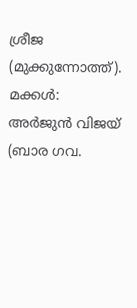ശ്രീജ (മുക്കുന്നോത്ത്). മക്കൾ: അർജുൻ വിജയ് (ബാര ഗവ.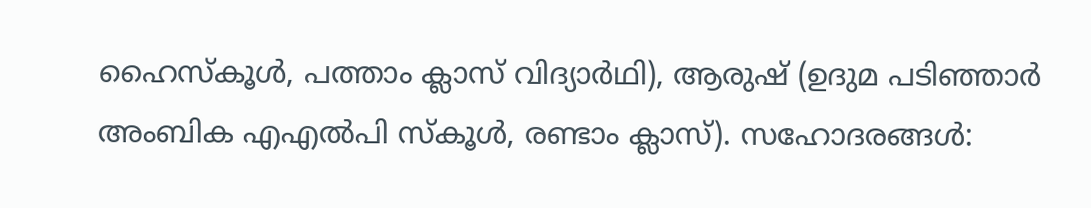ഹൈസ്കൂൾ, പത്താം ക്ലാസ് വിദ്യാർഥി), ആരുഷ് (ഉദുമ പടിഞ്ഞാർ അംബിക എഎൽപി സ്കൂൾ, രണ്ടാം ക്ലാസ്). സഹോദരങ്ങൾ: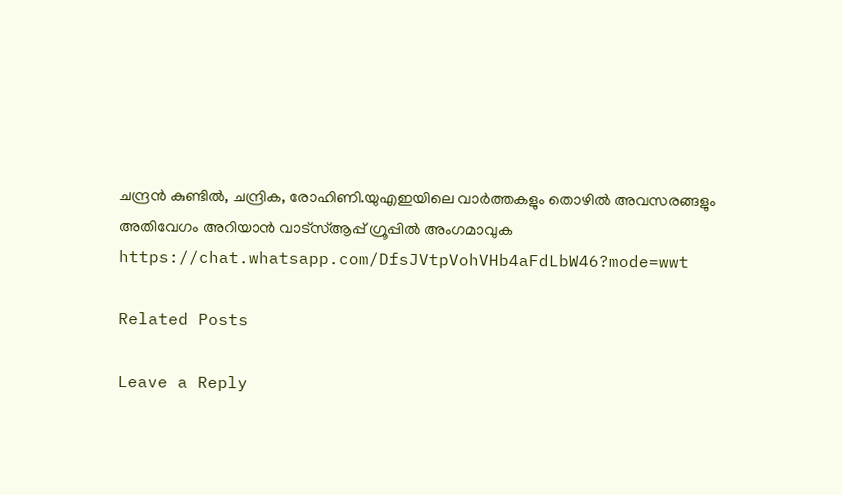ചന്ദ്രൻ കുണ്ടിൽ, ചന്ദ്രിക, രോഹിണി.യുഎഇയിലെ വാർത്തകളും തൊഴിൽ അവസരങ്ങളും അതിവേഗം അറിയാൻ വാട്സ്ആപ്പ് ഗ്രൂപ്പിൽ അംഗമാവുക https://chat.whatsapp.com/DfsJVtpVohVHb4aFdLbW46?mode=wwt

Related Posts

Leave a Reply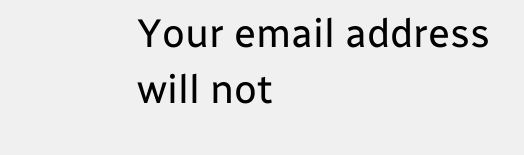Your email address will not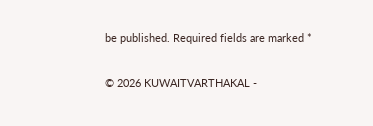be published. Required fields are marked *

© 2026 KUWAITVARTHAKAL -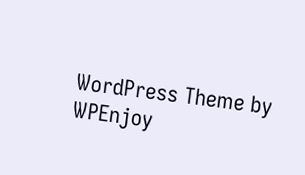WordPress Theme by WPEnjoy